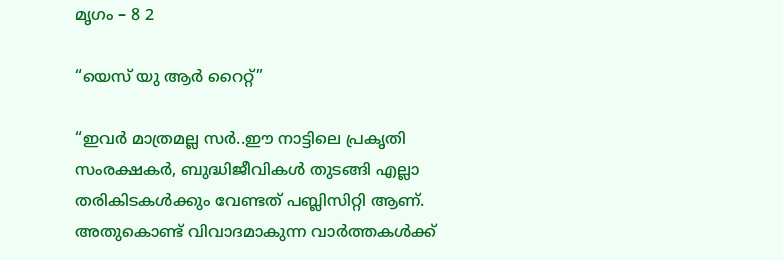മൃഗം – 8 2

“യെസ് യു ആര്‍ റൈറ്റ്”

“ഇവര്‍ മാത്രമല്ല സര്‍..ഈ നാട്ടിലെ പ്രകൃതി സംരക്ഷകര്‍, ബുദ്ധിജീവികള്‍ തുടങ്ങി എല്ലാ തരികിടകള്‍ക്കും വേണ്ടത് പബ്ലിസിറ്റി ആണ്. അതുകൊണ്ട് വിവാദമാകുന്ന വാര്‍ത്തകള്‍ക്ക്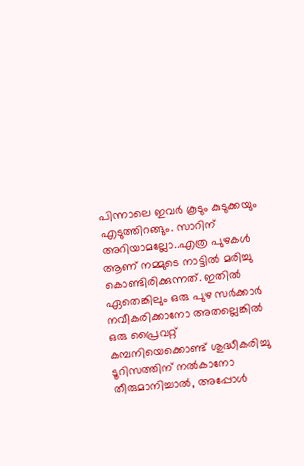പിന്നാലെ ഇവര്‍ കൂടും കുടുക്കയും എടുത്തിറങ്ങും. സാറിന് അറിയാമല്ലോ..എത്ര പുഴകള്‍ ആണ് നമ്മുടെ നാട്ടില്‍ മരിച്ചു കൊണ്ടിരിക്കുന്നത്. ഇതില്‍ ഏതെങ്കിലും ഒരു പുഴ സര്‍ക്കാര്‍ നവീകരിക്കാനോ അതല്ലെങ്കില്‍ ഒരു പ്രൈവറ്റ് കമ്പനിയെക്കൊണ്ട് ശുദ്ധീകരിച്ചു ടൂറിസത്തിന് നല്‍കാനോ തീരുമാനിച്ചാല്‍, അപ്പോള്‍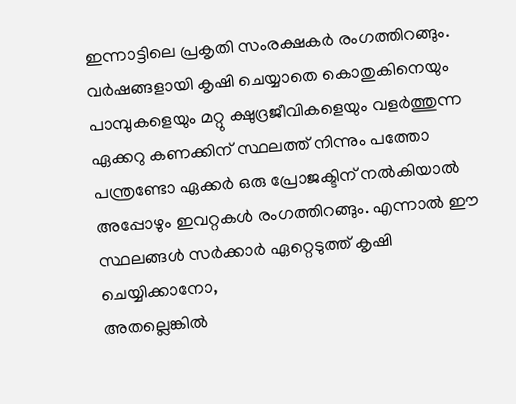ഇന്നാട്ടിലെ പ്രകൃതി സംരക്ഷകര്‍ രംഗത്തിറങ്ങും. വര്‍ഷങ്ങളായി കൃഷി ചെയ്യാതെ കൊതുകിനെയും പാമ്പുകളെയും മറ്റു ക്ഷുദ്രജീവികളെയും വളര്‍ത്തുന്ന ഏക്കറു കണക്കിന് സ്ഥലത്ത് നിന്നും പത്തോ പന്ത്രണ്ടോ ഏക്കര്‍ ഒരു പ്രോജക്ടിന് നല്‍കിയാല്‍ അപ്പോഴും ഇവറ്റകള്‍ രംഗത്തിറങ്ങും. എന്നാല്‍ ഈ സ്ഥലങ്ങള്‍ സര്‍ക്കാര്‍ ഏറ്റെടുത്ത് കൃഷി ചെയ്യിക്കാനോ,
അതല്ലെങ്കില്‍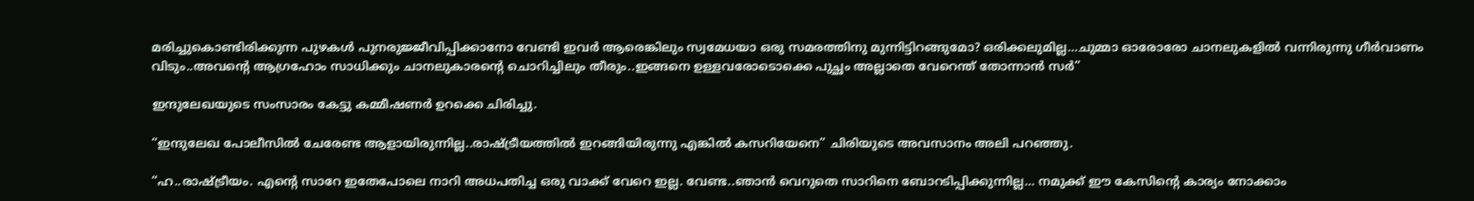മരിച്ചുകൊണ്ടിരിക്കുന്ന പുഴകള്‍ പുനരുജ്ജീവിപ്പിക്കാനോ വേണ്ടി ഇവര്‍ ആരെങ്കിലും സ്വമേധയാ ഒരു സമരത്തിനു മുന്നിട്ടിറങ്ങുമോ? ഒരിക്കലുമില്ല…ചുമ്മാ ഓരോരോ ചാനലുകളില്‍ വന്നിരുന്നു ഗീര്‍വാണം വിടും..അവന്റെ ആഗ്രഹോം സാധിക്കും ചാനലുകാരന്റെ ചൊറിച്ചിലും തീരും..ഇങ്ങനെ ഉള്ളവരോടൊക്കെ പുച്ഛം അല്ലാതെ വേറെന്ത് തോന്നാന്‍ സര്‍”

ഇന്ദുലേഖയുടെ സംസാരം കേട്ടു കമ്മീഷണര്‍ ഉറക്കെ ചിരിച്ചു.

“ഇന്ദുലേഖ പോലീസില്‍ ചേരേണ്ട ആളായിരുന്നില്ല..രാഷ്ട്രീയത്തില്‍ ഇറങ്ങിയിരുന്നു എങ്കില്‍ കസറിയേനെ” ചിരിയുടെ അവസാനം അലി പറഞ്ഞു.

“ഹ..രാഷ്ട്രീയം. എന്റെ സാറേ ഇതേപോലെ നാറി അധപതിച്ച ഒരു വാക്ക് വേറെ ഇല്ല. വേണ്ട..ഞാന്‍ വെറുതെ സാറിനെ ബോറടിപ്പിക്കുന്നില്ല… നമുക്ക് ഈ കേസിന്റെ കാര്യം നോക്കാം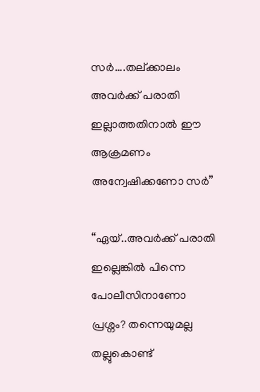സര്‍….തല്ക്കാലം അവര്‍ക്ക് പരാതി ഇല്ലാത്തതിനാല്‍ ഈ ആക്രമണം അന്വേഷിക്കണോ സര്‍”

“ഏയ്‌..അവര്‍ക്ക് പരാതി ഇല്ലെങ്കില്‍ പിന്നെ പോലീസിനാണോ പ്രശ്നം? തന്നെയുമല്ല തല്ലുകൊണ്ട്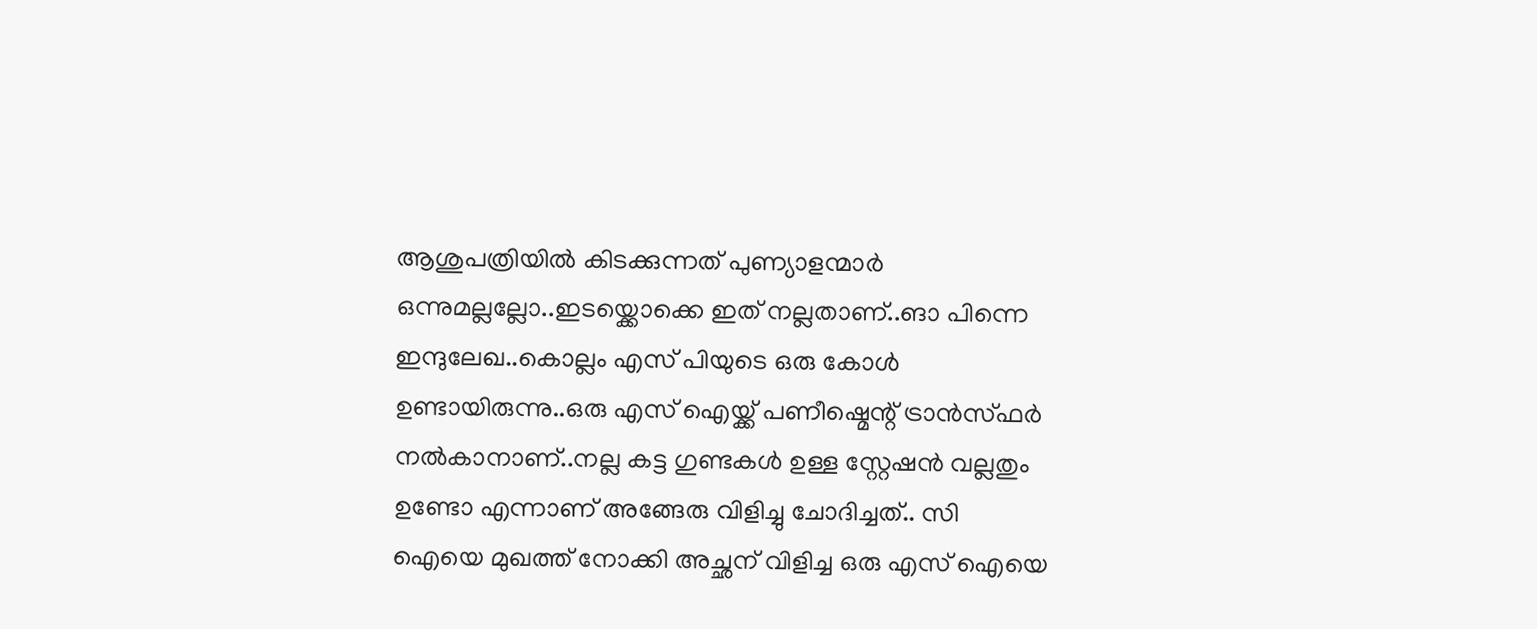ആശുപത്രിയില്‍ കിടക്കുന്നത് പുണ്യാളന്മാര്‍ ഒന്നുമല്ലല്ലോ..ഇടയ്ക്കൊക്കെ ഇത് നല്ലതാണ്..ങാ പിന്നെ ഇന്ദുലേഖ..കൊല്ലം എസ് പിയുടെ ഒരു കോള്‍ ഉണ്ടായിരുന്നു..ഒരു എസ് ഐയ്ക്ക് പണീഷ്മെന്റ് ട്രാന്‍സ്ഫര്‍ നല്‍കാനാണ്..നല്ല കട്ട ഗുണ്ടകള്‍ ഉള്ള സ്റ്റേഷന്‍ വല്ലതും ഉണ്ടോ എന്നാണ് അങ്ങേരു വിളിച്ചു ചോദിച്ചത്.. സി ഐയെ മുഖത്ത് നോക്കി അച്ഛന് വിളിച്ച ഒരു എസ് ഐയെ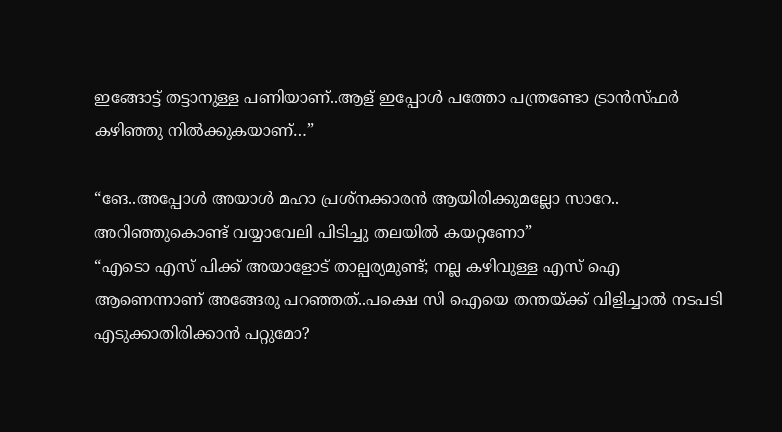ഇങ്ങോട്ട് തട്ടാനുള്ള പണിയാണ്..ആള് ഇപ്പോള്‍ പത്തോ പന്ത്രണ്ടോ ട്രാന്‍സ്ഫര്‍ കഴിഞ്ഞു നില്‍ക്കുകയാണ്…”

“ങേ..അപ്പോള്‍ അയാള്‍ മഹാ പ്രശ്നക്കാരന്‍ ആയിരിക്കുമല്ലോ സാറേ.. അറിഞ്ഞുകൊണ്ട് വയ്യാവേലി പിടിച്ചു തലയില്‍ കയറ്റണോ”
“എടൊ എസ് പിക്ക് അയാളോട് താല്പര്യമുണ്ട്; നല്ല കഴിവുള്ള എസ് ഐ ആണെന്നാണ്‌ അങ്ങേരു പറഞ്ഞത്..പക്ഷെ സി ഐയെ തന്തയ്ക്ക് വിളിച്ചാല്‍ നടപടി എടുക്കാതിരിക്കാന്‍ പറ്റുമോ?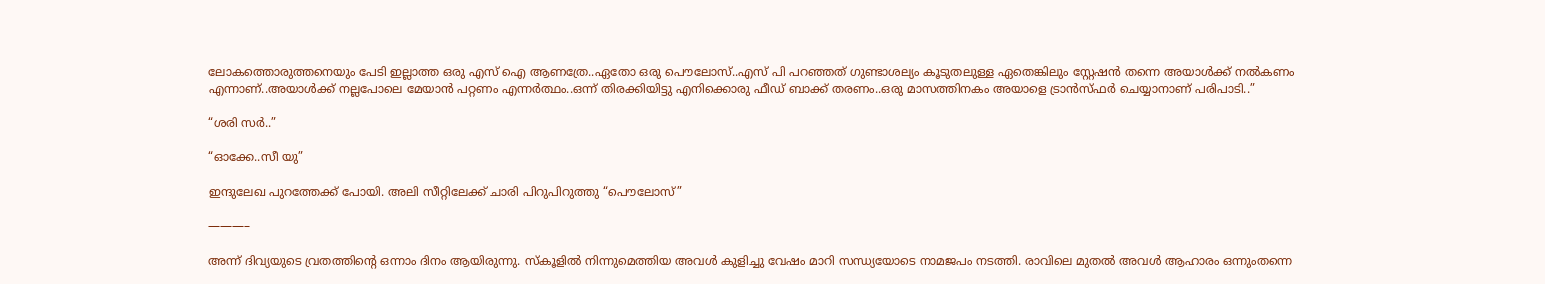ലോകത്തൊരുത്തനെയും പേടി ഇല്ലാത്ത ഒരു എസ് ഐ ആണത്രേ..ഏതോ ഒരു പൌലോസ്..എസ് പി പറഞ്ഞത് ഗുണ്ടാശല്യം കൂടുതലുള്ള ഏതെങ്കിലും സ്റ്റേഷന്‍ തന്നെ അയാള്‍ക്ക് നല്‍കണം എന്നാണ്..അയാള്‍ക്ക് നല്ലപോലെ മേയാന്‍ പറ്റണം എന്നര്‍ത്ഥം..ഒന്ന് തിരക്കിയിട്ടു എനിക്കൊരു ഫീഡ് ബാക്ക് തരണം..ഒരു മാസത്തിനകം അയാളെ ട്രാന്‍സ്ഫര്‍ ചെയ്യാനാണ് പരിപാടി..”

“ശരി സര്‍..”

“ഓക്കേ..സീ യു”

ഇന്ദുലേഖ പുറത്തേക്ക് പോയി. അലി സീറ്റിലേക്ക് ചാരി പിറുപിറുത്തു “പൌലോസ്”

———–

അന്ന് ദിവ്യയുടെ വ്രതത്തിന്റെ ഒന്നാം ദിനം ആയിരുന്നു. സ്കൂളില്‍ നിന്നുമെത്തിയ അവള്‍ കുളിച്ചു വേഷം മാറി സന്ധ്യയോടെ നാമജപം നടത്തി. രാവിലെ മുതല്‍ അവള്‍ ആഹാരം ഒന്നുംതന്നെ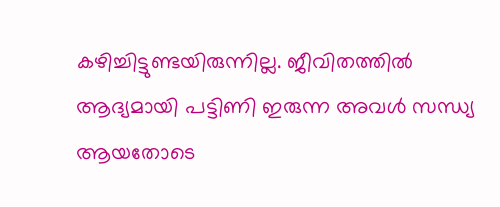കഴിച്ചിട്ടുണ്ടയിരുന്നില്ല. ജീവിതത്തില്‍ ആദ്യമായി പട്ടിണി ഇരുന്ന അവള്‍ സന്ധ്യ ആയതോടെ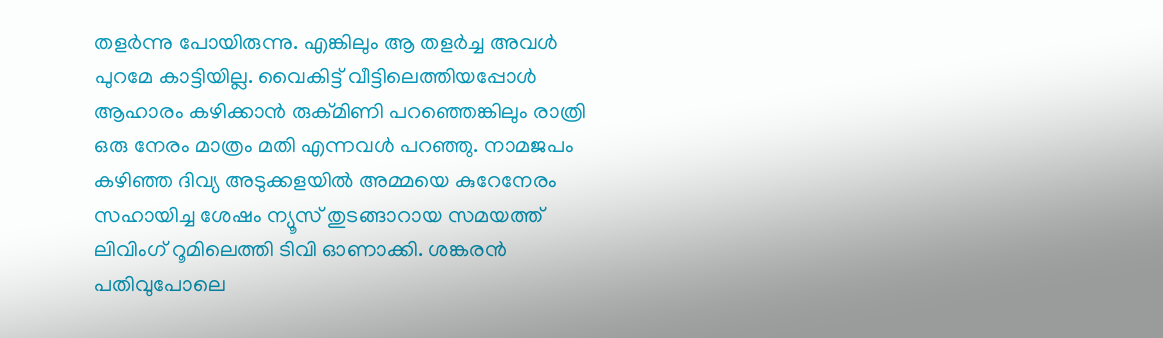തളര്‍ന്നു പോയിരുന്നു. എങ്കിലും ആ തളര്‍ച്ച അവള്‍ പുറമേ കാട്ടിയില്ല. വൈകിട്ട് വീട്ടിലെത്തിയപ്പോള്‍ ആഹാരം കഴിക്കാന്‍ രുക്മിണി പറഞ്ഞെങ്കിലും രാത്രി ഒരു നേരം മാത്രം മതി എന്നവള്‍ പറഞ്ഞു. നാമജപം കഴിഞ്ഞ ദിവ്യ അടുക്കളയില്‍ അമ്മയെ കുറേനേരം സഹായിച്ച ശേഷം ന്യൂസ് തുടങ്ങാറായ സമയത്ത് ലിവിംഗ് റൂമിലെത്തി ടിവി ഓണാക്കി. ശങ്കരന്‍ പതിവുപോലെ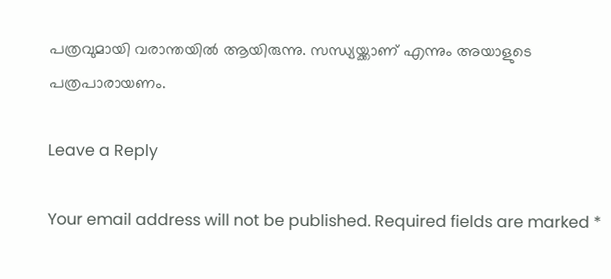പത്രവുമായി വരാന്തയില്‍ ആയിരുന്നു. സന്ധ്യയ്ക്കാണ് എന്നും അയാളുടെ പത്രപാരായണം.

Leave a Reply

Your email address will not be published. Required fields are marked *